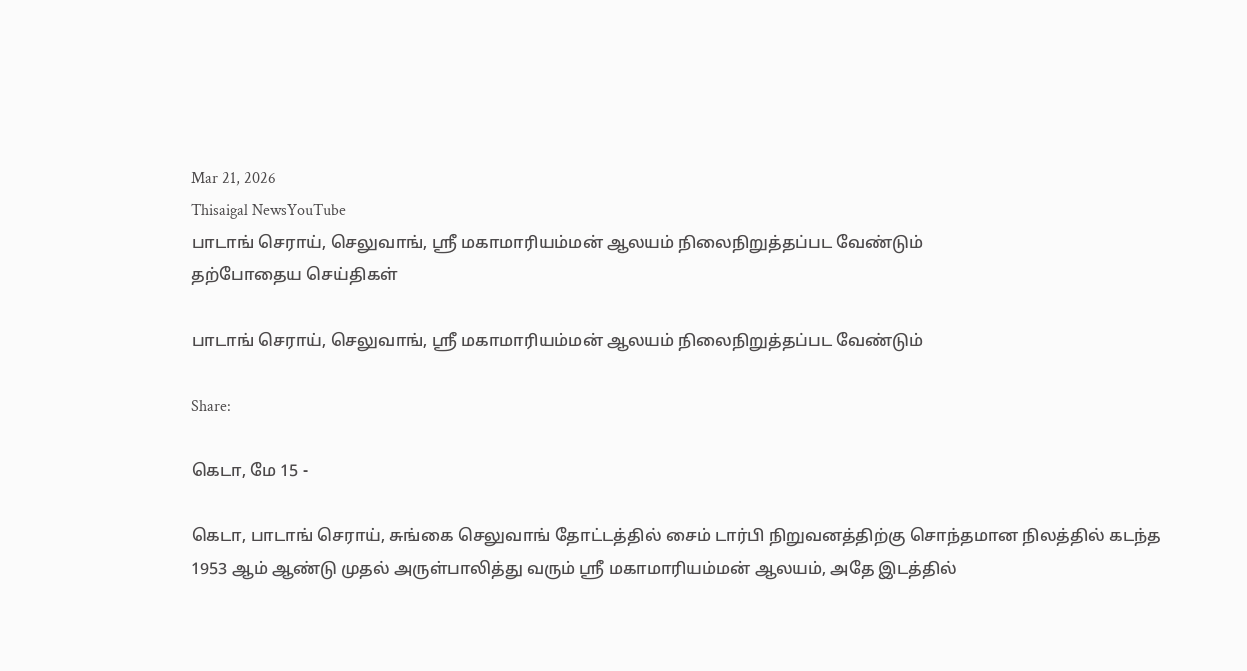Mar 21, 2026
Thisaigal NewsYouTube
பாடாங் செராய், செலுவாங், ஸ்ரீ மகாமாரியம்மன் ஆலயம் நிலைநிறுத்தப்பட வேண்டும்
தற்போதைய செய்திகள்

பாடாங் செராய், செலுவாங், ஸ்ரீ மகாமாரியம்மன் ஆலயம் நிலைநிறுத்தப்பட வேண்டும்

Share:

கெடா, மே 15 -

கெடா, பாடாங் செராய், சுங்கை செலுவாங் தோட்டத்தில் சைம் டார்பி நிறுவனத்திற்கு சொந்தமான நிலத்தில் கடந்த 1953 ஆம் ஆண்டு முதல் அருள்பாலித்து வரும் ஸ்ரீ மகாமாரியம்மன் ஆலயம், அதே இடத்தில்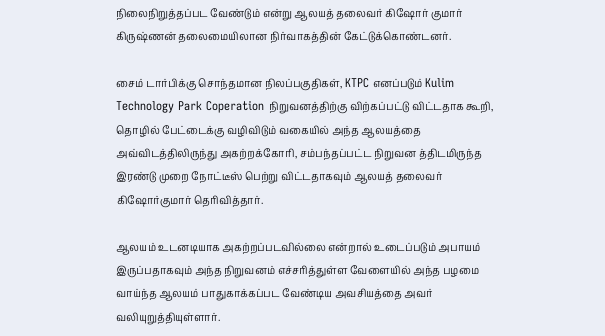நிலைநிறுத்தப்பட வேண்டும் என்று ஆலயத் தலைவர் கிஷோர் குமார் கிருஷ்ணன் தலைமையிலான நிர்வாகத்தின் கேட்டுக்கொண்டனர்.

சைம் டார்பிக்கு சொந்தமான நிலப்பகுதிகள், KTPC எனப்படும் Kulim Technology Park Coperation நிறுவனத்திற்கு விற்கப்பட்டு விட்டதாக கூறி, தொழில் பேட்டைக்கு வழிவிடும் வகையில் அந்த ஆலயத்தை அவ்விடத்திலிருந்து அகற்றக்கோரி, சம்பந்தப்பட்ட நிறுவன த்திடமிருந்த இரண்டு முறை நோட்டீஸ் பெற்று விட்டதாகவும் ஆலயத் தலைவர் கிஷோர்குமார் தெரிவித்தார்.

ஆலயம் உடனடியாக அகற்றப்படவில்லை என்றால் உடைப்படும் அபாயம் இருப்பதாகவும் அந்த நிறுவனம் எச்சரித்துள்ள வேளையில் அந்த பழமை வாய்ந்த ஆலயம் பாதுகாக்கப்பட வேண்டிய அவசியத்தை அவர் வலியுறுத்தியுள்ளார்.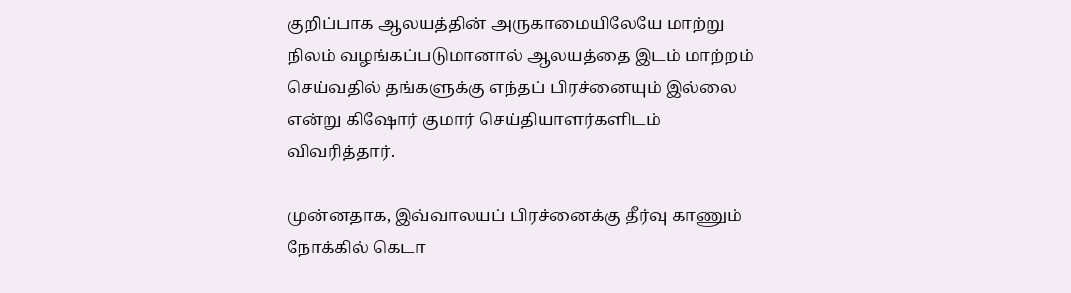குறிப்பாக ஆலயத்தின் அருகாமையிலேயே மாற்று நிலம் வழங்கப்படுமானால் ஆலயத்தை இடம் மாற்றம் செய்வதில் தங்களுக்கு எந்தப் பிரச்னையும் இல்லை என்று கிஷோர் குமார் செய்தியாளர்களிடம் விவரித்தார்.

முன்னதாக, இவ்வாலயப் பிரச்னைக்கு தீர்வு காணும் நோக்கில் கெடா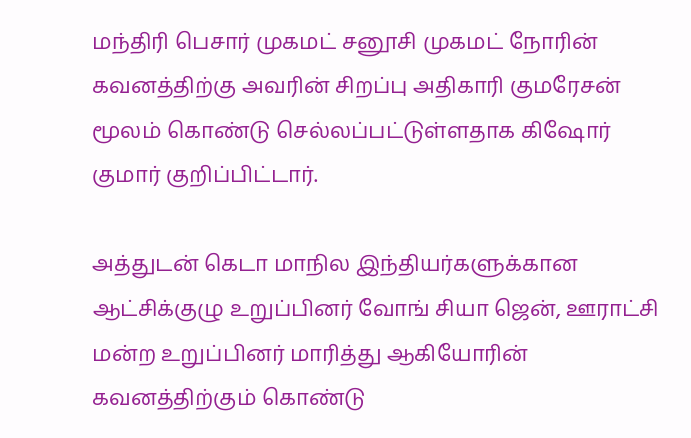மந்திரி பெசார் முகமட் சனூசி முகமட் நோரின் கவனத்திற்கு அவரின் சிறப்பு அதிகாரி குமரேசன் மூலம் கொண்டு செல்லப்பட்டுள்ளதாக கிஷோர் குமார் குறிப்பிட்டார்.

அத்துடன் கெடா மாநில இந்தியர்களுக்கான ஆட்சிக்குழு உறுப்பினர் வோங் சியா ஜென், ஊராட்சி மன்ற உறுப்பினர் மாரித்து ஆகியோரின் கவனத்திற்கும் கொண்டு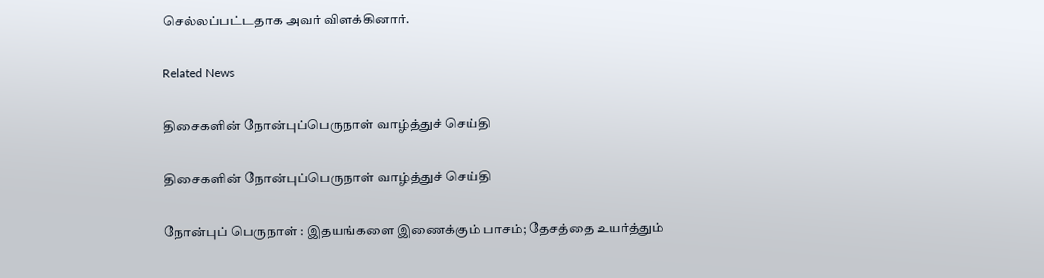செல்லப்பட்டதாக அவர் விளக்கினார்.

Related News

திசைகளின் நோன்புப்பெருநாள் வாழ்த்துச் செய்தி

திசைகளின் நோன்புப்பெருநாள் வாழ்த்துச் செய்தி

நோன்புப் பெருநாள் : இதயங்களை இணைக்கும் பாசம்; தேசத்தை உயர்த்தும்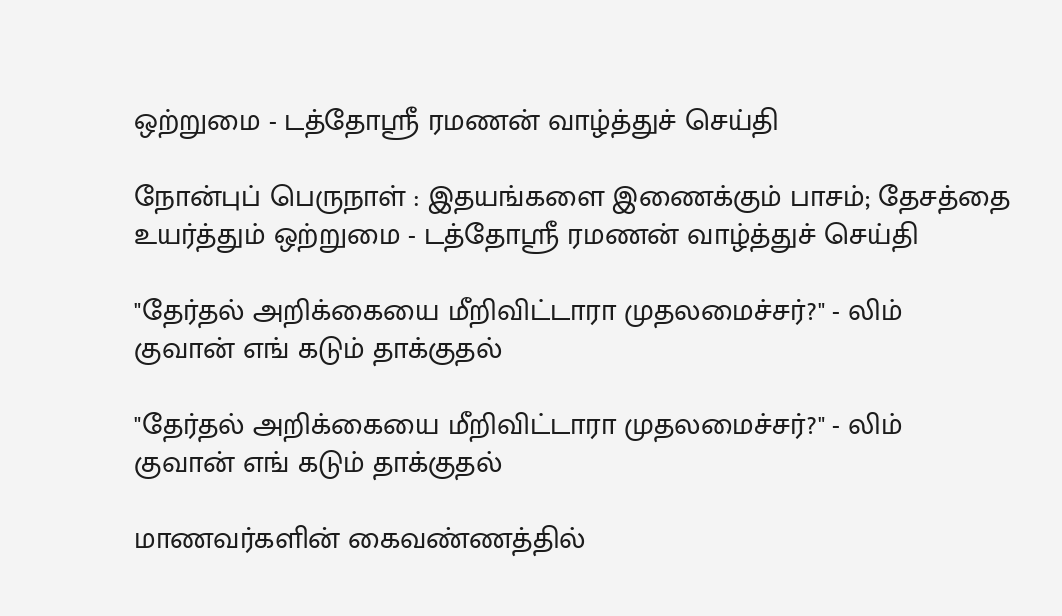ஒற்றுமை - டத்தோஶ்ரீ ரமணன் வாழ்த்துச் செய்தி

நோன்புப் பெருநாள் : இதயங்களை இணைக்கும் பாசம்; தேசத்தை உயர்த்தும் ஒற்றுமை - டத்தோஶ்ரீ ரமணன் வாழ்த்துச் செய்தி

"தேர்தல் அறிக்கையை மீறிவிட்டாரா முதலமைச்சர்?" - லிம் குவான் எங் கடும் தாக்குதல்

"தேர்தல் அறிக்கையை மீறிவிட்டாரா முதலமைச்சர்?" - லிம் குவான் எங் கடும் தாக்குதல்

மாணவர்களின் கைவண்ணத்தில்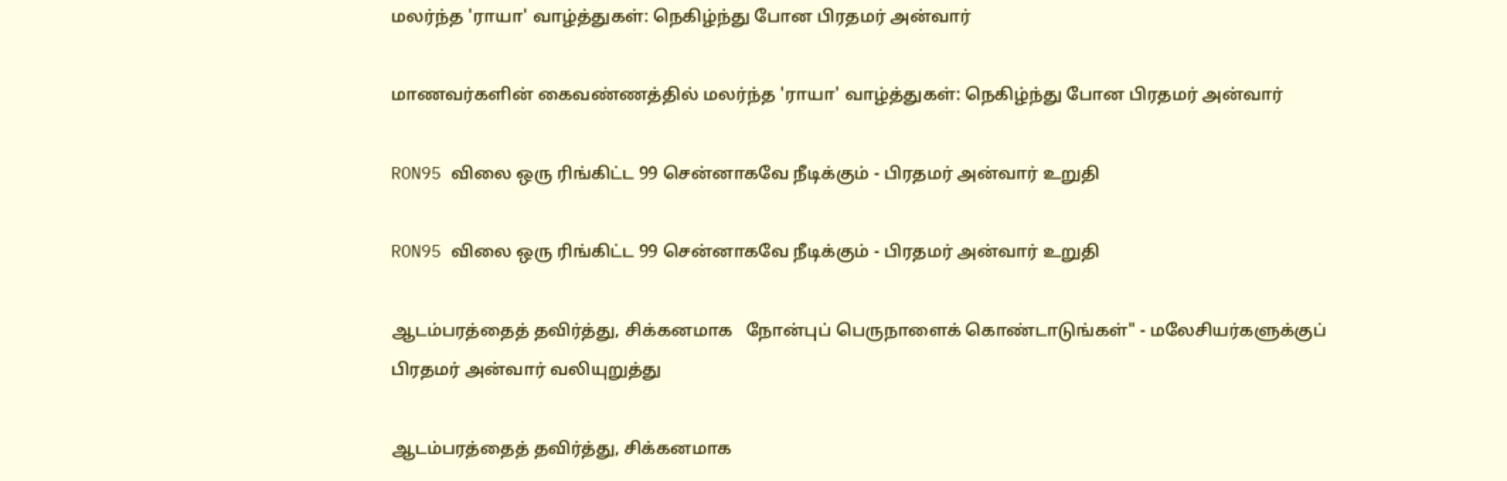மலர்ந்த 'ராயா' வாழ்த்துகள்: நெகிழ்ந்து போன பிரதமர் அன்வார்

மாணவர்களின் கைவண்ணத்தில் மலர்ந்த 'ராயா' வாழ்த்துகள்: நெகிழ்ந்து போன பிரதமர் அன்வார்

RON95 விலை ஒரு ரிங்கிட்ட 99 சென்னாகவே நீடிக்கும் - பிரதமர் அன்வார் உறுதி

RON95 விலை ஒரு ரிங்கிட்ட 99 சென்னாகவே நீடிக்கும் - பிரதமர் அன்வார் உறுதி

ஆடம்பரத்தைத் தவிர்த்து, சிக்கனமாக   நோன்புப் பெருநாளைக் கொண்டாடுங்கள்" - மலேசியர்களுக்குப் பிரதமர் அன்வார் வலியுறுத்து

ஆடம்பரத்தைத் தவிர்த்து, சிக்கனமாக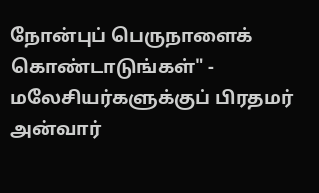நோன்புப் பெருநாளைக் கொண்டாடுங்கள்" - மலேசியர்களுக்குப் பிரதமர் அன்வார்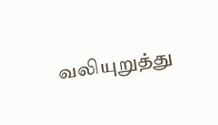வலியுறுத்து